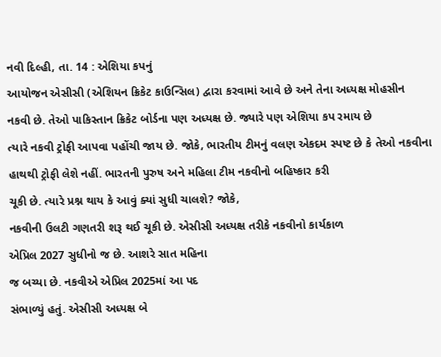નવી દિલ્હી, તા. 14 : એશિયા કપનું
આયોજન એસીસી (એશિયન ક્રિકેટ કાઉન્સિલ) દ્વારા કરવામાં આવે છે અને તેના અધ્યક્ષ મોહસીન
નકવી છે. તેઓ પાકિસ્તાન ક્રિકેટ બોર્ડના પણ અધ્યક્ષ છે. જ્યારે પણ એશિયા કપ રમાય છે
ત્યારે નકવી ટ્રોફી આપવા પહોંચી જાય છે. જોકે, ભારતીય ટીમનું વલણ એકદમ સ્પષ્ટ છે કે તેઓ નકવીના હાથથી ટ્રોફી લેશે નહીં. ભારતની પુરુષ અને મહિલા ટીમ નકવીનો બહિષ્કાર કરી
ચૂકી છે. ત્યારે પ્રશ્ન થાય કે આવું ક્યાં સુધી ચાલશે? જોકે,
નકવીની ઉલટી ગણતરી શરૂ થઈ ચૂકી છે. એસીસી અધ્યક્ષ તરીકે નકવીનો કાર્યકાળ
એપ્રિલ 2027 સુધીનો જ છે. આશરે સાત મહિના
જ બચ્યા છે. નકવીએ એપ્રિલ 2025માં આ પદ
સંભાળ્યું હતું. એસીસી અધ્યક્ષ બે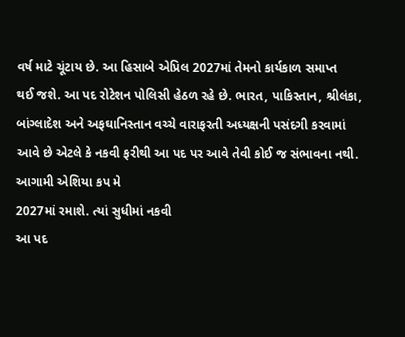વર્ષ માટે ચૂંટાય છે. આ હિસાબે એપ્રિલ 2027માં તેમનો કાર્યકાળ સમાપ્ત
થઈ જશે. આ પદ રોટેશન પોલિસી હેઠળ રહે છે. ભારત, પાકિસ્તાન, શ્રીલંકા,
બાંગ્લાદેશ અને અફઘાનિસ્તાન વચ્ચે વારાફરતી અધ્યક્ષની પસંદગી કરવામાં
આવે છે એટલે કે નકવી ફરીથી આ પદ પર આવે તેવી કોઈ જ સંભાવના નથી. આગામી એશિયા કપ મે
2027માં રમાશે. ત્યાં સુધીમાં નકવી
આ પદ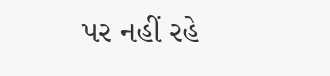પર નહીં રહે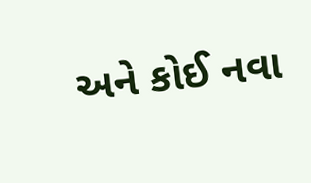અને કોઈ નવા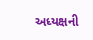અધ્યક્ષની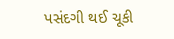પસંદગી થઈ ચૂકી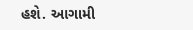હશે. આગામી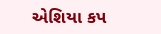એશિયા કપ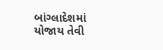બાંગ્લાદેશમાં
યોજાય તેવી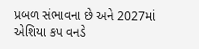પ્રબળ સંભાવના છે અને 2027માં એશિયા કપ વનડે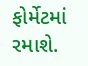ફોર્મેટમાં રમાશે.